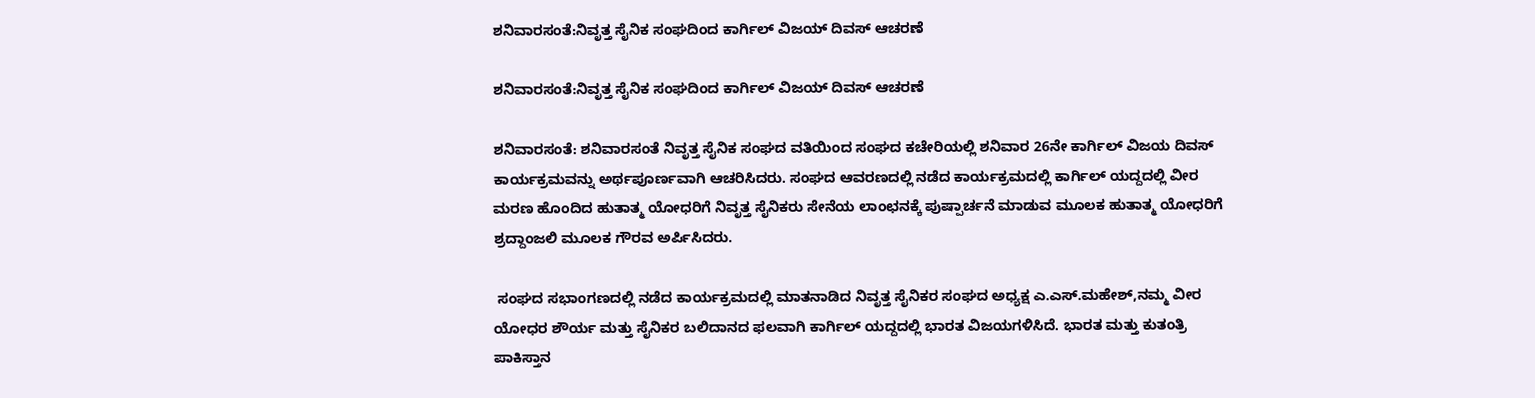ಶನಿವಾರಸಂತೆ:ನಿವೃತ್ತ ಸೈನಿಕ ಸಂಘದಿಂದ ಕಾರ್ಗಿಲ್ ವಿಜಯ್ ದಿವಸ್ ಆಚರಣೆ

ಶನಿವಾರಸಂತೆ:ನಿವೃತ್ತ ಸೈನಿಕ ಸಂಘದಿಂದ ಕಾರ್ಗಿಲ್ ವಿಜಯ್ ದಿವಸ್ ಆಚರಣೆ

ಶನಿವಾರಸಂತೆ: ಶನಿವಾರಸಂತೆ ನಿವೃತ್ತ ಸೈನಿಕ ಸಂಘದ ವತಿಯಿಂದ ಸಂಘದ ಕಚೇರಿಯಲ್ಲಿ ಶನಿವಾರ 26ನೇ ಕಾರ್ಗಿಲ್ ವಿಜಯ ದಿವಸ್ ಕಾರ್ಯಕ್ರಮವನ್ನು ಅರ್ಥಪೂರ್ಣವಾಗಿ ಆಚರಿಸಿದರು. ಸಂಘದ ಆವರಣದಲ್ಲಿ ನಡೆದ ಕಾರ್ಯಕ್ರಮದಲ್ಲಿ ಕಾರ್ಗಿಲ್ ಯದ್ದದಲ್ಲಿ ವೀರ ಮರಣ ಹೊಂದಿದ ಹುತಾತ್ಮ ಯೋಧರಿಗೆ ನಿವೃತ್ತ ಸೈನಿಕರು ಸೇನೆಯ ಲಾಂಛನಕ್ಕೆ ಪುಷ್ಪಾರ್ಚನೆ ಮಾಡುವ ಮೂಲಕ ಹುತಾತ್ಮ ಯೋಧರಿಗೆ ಶ್ರದ್ದಾಂಜಲಿ ಮೂಲಕ ಗೌರವ ಅರ್ಪಿಸಿದರು.

 ಸಂಘದ ಸಭಾಂಗಣದಲ್ಲಿ ನಡೆದ ಕಾರ್ಯಕ್ರಮದಲ್ಲಿ ಮಾತನಾಡಿದ ನಿವೃತ್ತ ಸೈನಿಕರ ಸಂಘದ ಅಧ್ಯಕ್ಷ ಎ.ಎಸ್.ಮಹೇಶ್,ನಮ್ಮ ವೀರ ಯೋಧರ ಶೌರ್ಯ ಮತ್ತು ಸೈನಿಕರ ಬಲಿದಾನದ ಫಲವಾಗಿ ಕಾರ್ಗಿಲ್ ಯದ್ದದಲ್ಲಿ ಭಾರತ ವಿಜಯಗಳಿಸಿದೆ. ಭಾರತ ಮತ್ತು ಕುತಂತ್ರಿ ಪಾಕಿಸ್ತಾನ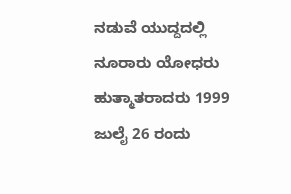ನಡುವೆ ಯುದ್ದದಲ್ಲಿ ನೂರಾರು ಯೋಧರು ಹುತ್ಮಾತರಾದರು 1999 ಜುಲೈ 26 ರಂದು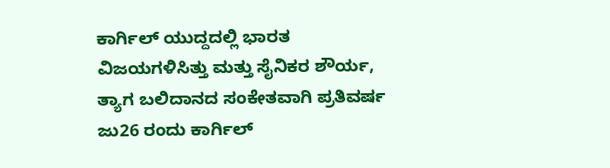ಕಾರ್ಗಿಲ್ ಯುದ್ದದಲ್ಲಿ ಭಾರತ ವಿಜಯಗಳಿಸಿತ್ತು ಮತ್ತು ಸೈನಿಕರ ಶೌರ್ಯ, ತ್ಯಾಗ ಬಲಿದಾನದ ಸಂಕೇತವಾಗಿ ಪ್ರತಿವರ್ಷ ಜು26 ರಂದು ಕಾರ್ಗಿಲ್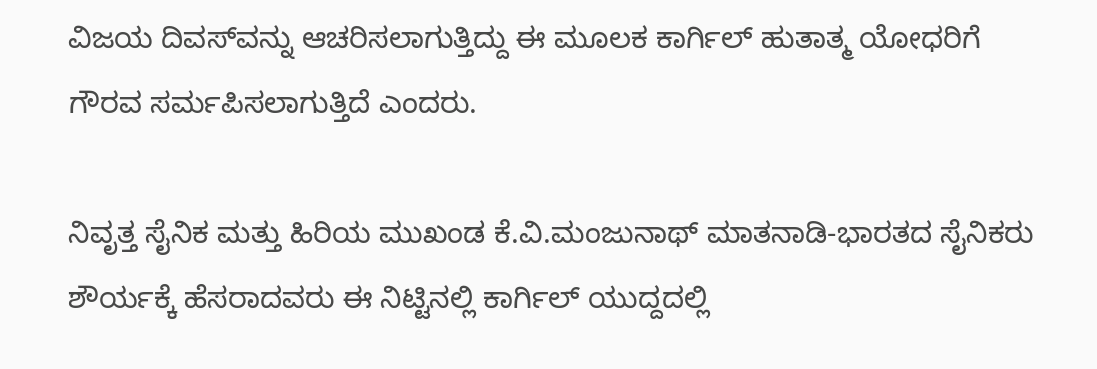ವಿಜಯ ದಿವಸ್‌ವನ್ನು ಆಚರಿಸಲಾಗುತ್ತಿದ್ದು ಈ ಮೂಲಕ ಕಾರ್ಗಿಲ್ ಹುತಾತ್ಮ ಯೋಧರಿಗೆ ಗೌರವ ಸರ್ಮಪಿಸಲಾಗುತ್ತಿದೆ ಎಂದರು.

ನಿವೃತ್ತ ಸೈನಿಕ ಮತ್ತು ಹಿರಿಯ ಮುಖಂಡ ಕೆ.ವಿ.ಮಂಜುನಾಥ್ ಮಾತನಾಡಿ-ಭಾರತದ ಸೈನಿಕರು ಶೌರ್ಯಕ್ಕೆ ಹೆಸರಾದವರು ಈ ನಿಟ್ಟಿನಲ್ಲಿ ಕಾರ್ಗಿಲ್ ಯುದ್ದದಲ್ಲಿ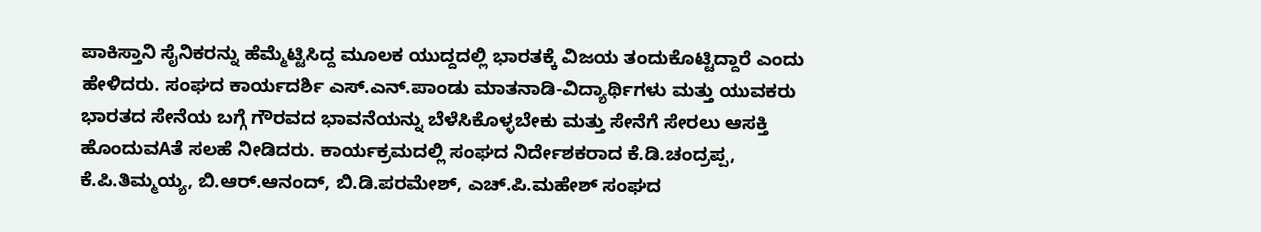ಪಾಕಿಸ್ತಾನಿ ಸೈನಿಕರನ್ನು ಹೆಮ್ಮೆಟ್ಟಿಸಿದ್ದ ಮೂಲಕ ಯುದ್ದದಲ್ಲಿ ಭಾರತಕ್ಕೆ ವಿಜಯ ತಂದುಕೊಟ್ಟಿದ್ದಾರೆ ಎಂದು ಹೇಳಿದರು. ಸಂಘದ ಕಾರ್ಯದರ್ಶಿ ಎಸ್.ಎನ್.ಪಾಂಡು ಮಾತನಾಡಿ-ವಿದ್ಯಾರ್ಥಿಗಳು ಮತ್ತು ಯುವಕರು ಭಾರತದ ಸೇನೆಯ ಬಗ್ಗೆ ಗೌರವದ ಭಾವನೆಯನ್ನು ಬೆಳೆಸಿಕೊಳ್ಳಬೇಕು ಮತ್ತು ಸೇನೆಗೆ ಸೇರಲು ಆಸಕ್ತಿ ಹೊಂದುವAತೆ ಸಲಹೆ ನೀಡಿದರು. ಕಾರ್ಯಕ್ರಮದಲ್ಲಿ ಸಂಘದ ನಿರ್ದೇಶಕರಾದ ಕೆ.ಡಿ.ಚಂದ್ರಪ್ಪ, ಕೆ.ಪಿ.ತಿಮ್ಮಯ್ಯ, ಬಿ.ಆರ್.ಆನಂದ್, ಬಿ.ಡಿ.ಪರಮೇಶ್, ಎಚ್.ಪಿ.ಮಹೇಶ್ ಸಂಘದ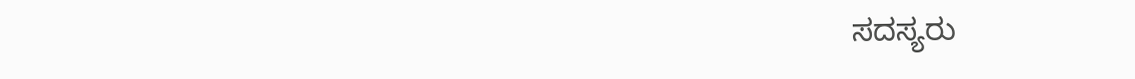ಸದಸ್ಯರು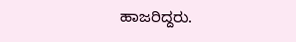ಹಾಜರಿದ್ದರು.